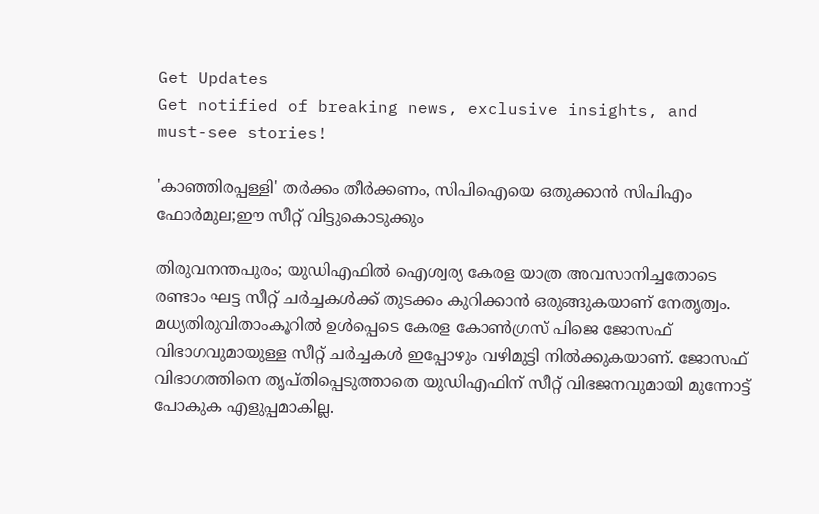Get Updates
Get notified of breaking news, exclusive insights, and must-see stories!

'കാഞ്ഞിരപ്പള്ളി' തർക്കം തീർക്കണം, സിപിഐയെ ഒതുക്കാൻ സിപിഎം ഫോർമുല;ഈ സീറ്റ് വിട്ടുകൊടുക്കും

തിരുവനന്തപുരം; യുഡിഎഫിൽ ഐശ്വര്യ കേരള യാത്ര അവസാനിച്ചതോടെ രണ്ടാം ഘട്ട സീറ്റ് ചർച്ചകൾക്ക് തുടക്കം കുറിക്കാൻ ഒരുങ്ങുകയാണ് നേതൃത്വം. മധ്യതിരുവിതാംകൂറിൽ ഉൾപ്പെടെ കേരള കോൺഗ്രസ് പിജെ ജോസഫ് വിഭാഗവുമായുള്ള സീറ്റ് ചർച്ചകൾ ഇപ്പോഴും വഴിമുട്ടി നിൽക്കുകയാണ്. ജോസഫ് വിഭാഗത്തിനെ തൃപ്തിപ്പെടുത്താതെ യുഡിഎഫിന് സീറ്റ് വിഭജനവുമായി മുന്നോട്ട് പോകുക എളുപ്പമാകില്ല.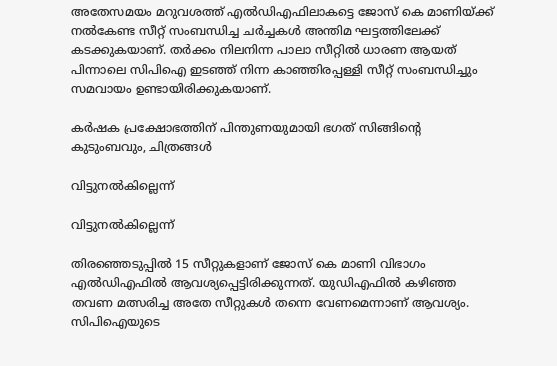അതേസമയം മറുവശത്ത് എൽഡിഎഫിലാകട്ടെ ജോസ് കെ മാണിയ്ക്ക് നൽകേണ്ട സീറ്റ് സംബന്ധിച്ച ചർച്ചകൾ അന്തിമ ഘട്ടത്തിലേക്ക് കടക്കുകയാണ്. തർക്കം നിലനിന്ന പാലാ സീറ്റിൽ ധാരണ ആയത് പിന്നാലെ സിപിഐ ഇടഞ്ഞ് നിന്ന കാഞ്ഞിരപ്പള്ളി സീറ്റ് സംബന്ധിച്ചും സമവായം ഉണ്ടായിരിക്കുകയാണ്.

കര്‍ഷക പ്രക്ഷോഭത്തിന് പിന്തുണയുമായി ഭഗത് സിങ്ങിന്റെ കുടുംബവും, ചിത്രങ്ങള്‍

വിട്ടുനൽകില്ലെന്ന്

വിട്ടുനൽകില്ലെന്ന്

തിരഞ്ഞെടുപ്പിൽ 15 സീറ്റുകളാണ് ജോസ് കെ മാണി വിഭാഗം എൽഡിഎഫിൽ ആവശ്യപ്പെട്ടിരിക്കുന്നത്. യുഡിഎഫിൽ കഴിഞ്ഞ തവണ മത്സരിച്ച അതേ സീറ്റുകൾ തന്നെ വേണമെന്നാണ് ആവശ്യം. സിപിഐയുടെ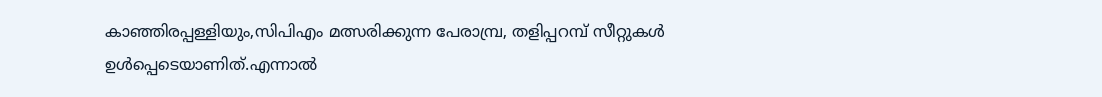കാഞ്ഞിരപ്പള്ളിയും,സിപിഎം മത്സരിക്കുന്ന പേരാമ്പ്ര, തളിപ്പറമ്പ് സീറ്റുകൾ ഉൾപ്പെടെയാണിത്.എന്നാൽ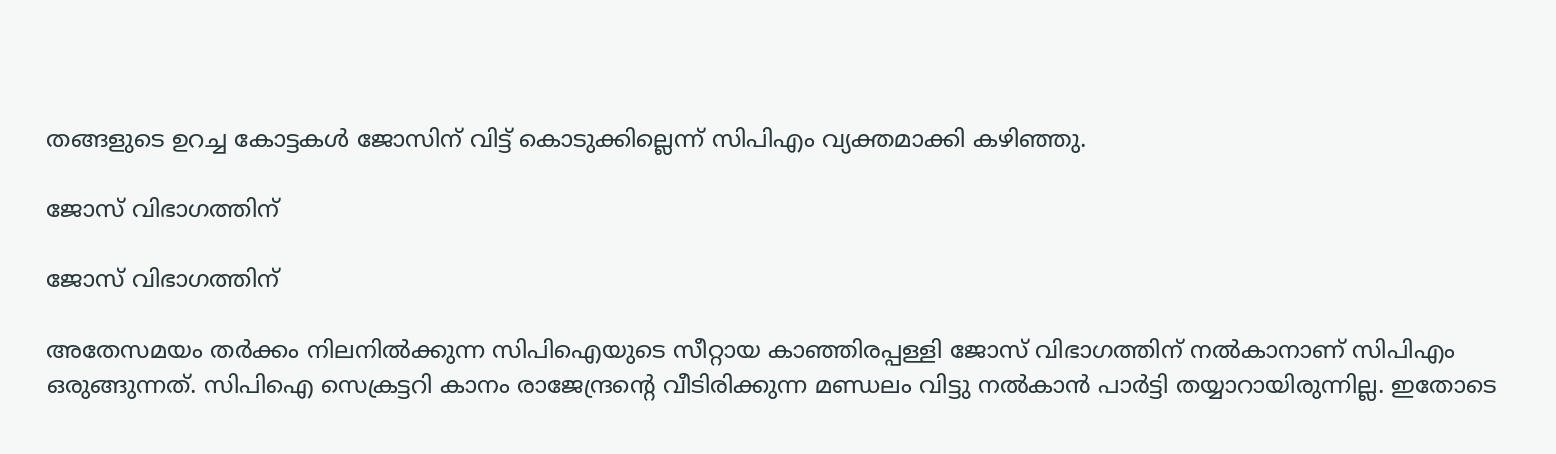തങ്ങളുടെ ഉറച്ച കോട്ടകൾ ജോസിന് വിട്ട് കൊടുക്കില്ലെന്ന് സിപിഎം വ്യക്തമാക്കി കഴിഞ്ഞു.

ജോസ് വിഭാഗത്തിന്

ജോസ് വിഭാഗത്തിന്

അതേസമയം തർക്കം നിലനിൽക്കുന്ന സിപിഐയുടെ സീറ്റായ കാഞ്ഞിരപ്പള്ളി ജോസ് വിഭാഗത്തിന് നൽകാനാണ് സിപിഎം ഒരുങ്ങുന്നത്. സിപിഐ സെക്രട്ടറി കാനം രാജേന്ദ്രന്റെ വീടിരിക്കുന്ന മണ്ഡലം വിട്ടു നൽകാൻ പാർട്ടി തയ്യാറായിരുന്നില്ല. ഇതോടെ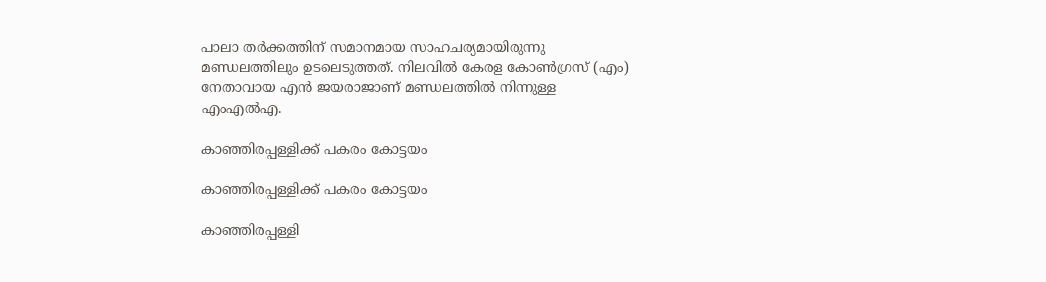പാലാ തർക്കത്തിന് സമാനമായ സാഹചര്യമായിരുന്നു മണ്ഡലത്തിലും ഉടലെടുത്തത്. നിലവിൽ കേരള കോൺഗ്രസ് (എം) നേതാവായ എൻ ജയരാജാണ് മണ്ഡലത്തിൽ നിന്നുള്ള എംഎൽഎ.

കാഞ്ഞിരപ്പള്ളിക്ക് പകരം കോട്ടയം

കാഞ്ഞിരപ്പള്ളിക്ക് പകരം കോട്ടയം

കാഞ്ഞിരപ്പള്ളി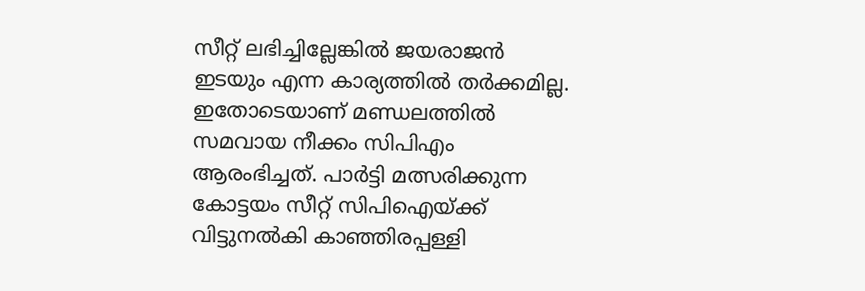സീറ്റ് ലഭിച്ചില്ലേങ്കിൽ ജയരാജൻ ഇടയും എന്ന കാര്യത്തിൽ തർക്കമില്ല. ഇതോടെയാണ് മണ്ഡലത്തിൽ സമവായ നീക്കം സിപിഎം ആരംഭിച്ചത്. പാർട്ടി മത്സരിക്കുന്ന കോട്ടയം സീറ്റ് സിപിഐയ്ക്ക് വിട്ടുനൽകി കാഞ്ഞിരപ്പള്ളി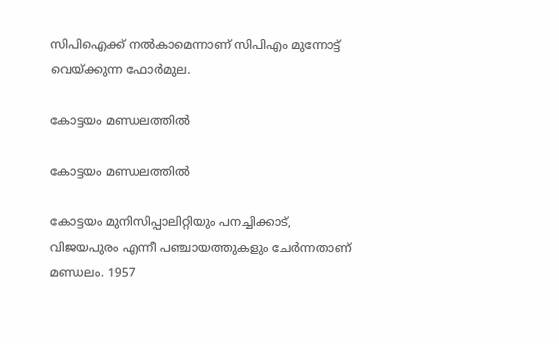സിപിഐക്ക് നൽകാമെന്നാണ് സിപിഎം മുന്നോട്ട് വെയ്ക്കുന്ന ഫോർമുല.

കോട്ടയം മണ്ഡലത്തിൽ

കോട്ടയം മണ്ഡലത്തിൽ

കോട്ടയം മുനിസിപ്പാലിറ്റിയും പനച്ചിക്കാട്, വിജയപുരം എന്നീ പഞ്ചായത്തുകളും ചേർന്നതാണ് മണ്ഡലം. 1957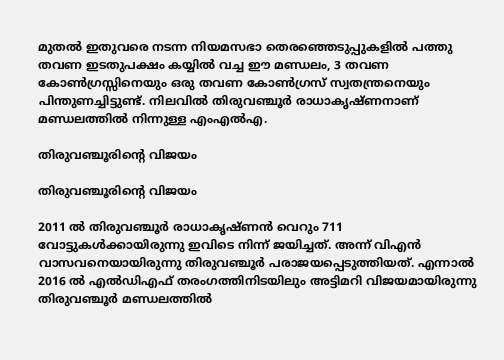മുതൽ ഇതുവരെ നടന്ന നിയമസഭാ തെരഞ്ഞെടുപ്പുകളിൽ പത്തു തവണ ഇടതുപക്ഷം കയ്യിൽ വച്ച ഈ മണ്ഡലം, 3 തവണ കോൺഗ്രസ്സിനെയും ഒരു തവണ കോൺഗ്രസ് സ്വതന്ത്രനെയും പിന്തുണച്ചിട്ടുണ്ട്. നിലവിൽ തിരുവഞ്ചൂർ രാധാകൃഷ്ണനാണ് മണ്ഡലത്തിൽ നിന്നുള്ള എംഎൽഎ.

തിരുവഞ്ചൂരിന്റെ വിജയം

തിരുവഞ്ചൂരിന്റെ വിജയം

2011 ൽ തിരുവഞ്ചൂർ രാധാകൃഷ്ണൻ വെറും 711 വോട്ടുകൾക്കായിരുന്നു ഇവിടെ നിന്ന് ജയിച്ചത്. അന്ന് വിഎൻ വാസവനെയായിരുന്നു തിരുവഞ്ചൂർ പരാജയപ്പെടുത്തിയത്. എന്നാൽ 2016 ൽ എൽഡിഎഫ് തരംഗത്തിനിടയിലും അട്ടിമറി വിജയമായിരുന്നു തിരുവഞ്ചൂർ മണ്ഡലത്തിൽ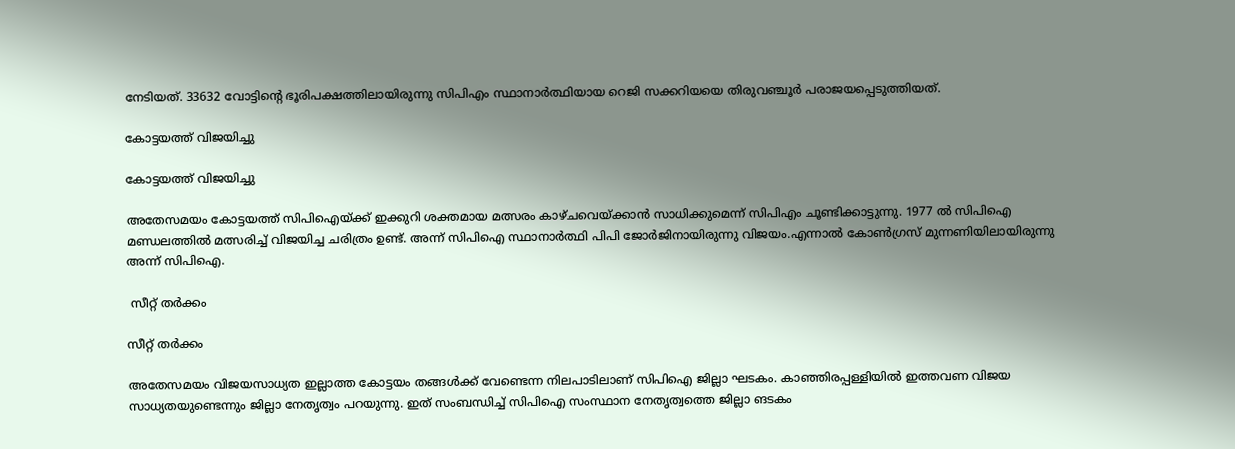നേടിയത്. 33632 വോട്ടിന്റെ ഭൂരിപക്ഷത്തിലായിരുന്നു സിപിഎം സ്ഥാനാർത്ഥിയായ റെജി സക്കറിയയെ തിരുവഞ്ചൂർ പരാജയപ്പെടുത്തിയത്.

കോട്ടയത്ത് വിജയിച്ചു

കോട്ടയത്ത് വിജയിച്ചു

അതേസമയം കോട്ടയത്ത് സിപിഐയ്ക്ക് ഇക്കുറി ശക്തമായ മത്സരം കാഴ്ചവെയ്ക്കാൻ സാധിക്കുമെന്ന് സിപിഎം ചൂണ്ടിക്കാട്ടുന്നു. 1977 ൽ സിപിഐ മണ്ഡലത്തിൽ മത്സരിച്ച് വിജയിച്ച ചരിത്രം ഉണ്ട്. അന്ന് സിപിഐ സ്ഥാനാർത്ഥി പിപി ജോർജിനായിരുന്നു വിജയം.എന്നാൽ കോൺഗ്രസ് മുന്നണിയിലായിരുന്നു അന്ന് സിപിഐ.

 സീറ്റ് തർക്കം

സീറ്റ് തർക്കം

അതേസമയം വിജയസാധ്യത ഇല്ലാത്ത കോട്ടയം തങ്ങൾക്ക് വേണ്ടെന്ന നിലപാടിലാണ് സിപിഐ ജില്ലാ ഘടകം. കാഞ്ഞിരപ്പള്ളിയിൽ ഇത്തവണ വിജയ സാധ്യതയുണ്ടെന്നും ജില്ലാ നേതൃത്വം പറയുന്നു. ഇത് സംബന്ധിച്ച് സിപിഐ സംസ്ഥാന നേതൃത്വത്തെ ജില്ലാ ങടകം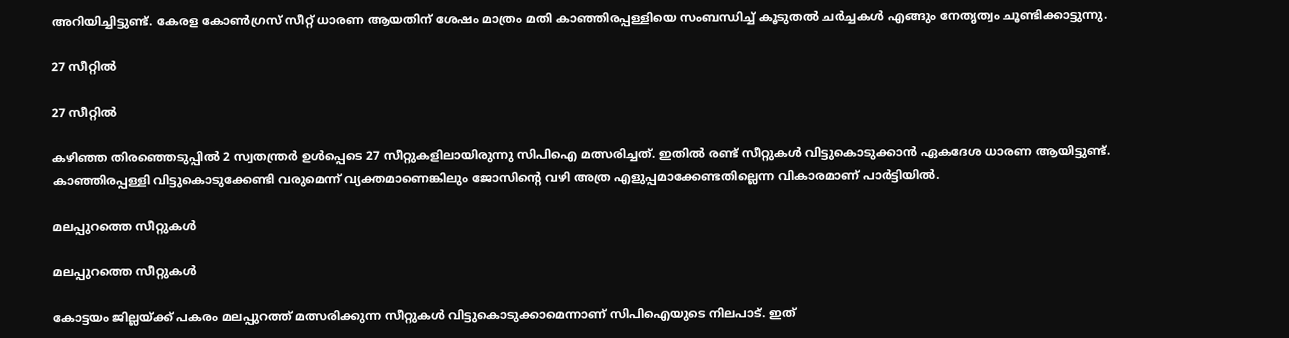അറിയിച്ചിട്ടുണ്ട്. കേരള കോൺഗ്രസ് സീറ്റ് ധാരണ ആയതിന് ശേഷം മാത്രം മതി കാഞ്ഞിരപ്പള്ളിയെ സംബന്ധിച്ച് കൂടുതൽ ചർച്ചകൾ എങ്ങും നേതൃത്വം ചൂണ്ടിക്കാട്ടുന്നു.

27 സീറ്റിൽ

27 സീറ്റിൽ

കഴിഞ്ഞ തിരഞ്ഞെടുപ്പിൽ 2 സ്വതന്ത്രർ ഉൾപ്പെടെ 27 സീറ്റുകളിലായിരുന്നു സിപിഐ മത്സരിച്ചത്. ഇതിൽ രണ്ട് സീറ്റുകൾ വിട്ടുകൊടുക്കാൻ ഏകദേശ ധാരണ ആയിട്ടുണ്ട്. കാഞ്ഞിരപ്പള്ളി വിട്ടുകൊടുക്കേണ്ടി വരുമെന്ന് വ്യക്തമാണെങ്കിലും ജോസിന്റെ വഴി അത്ര എളുപ്പമാക്കേണ്ടതില്ലെന്ന വികാരമാണ് പാർട്ടിയിൽ.

മലപ്പുറത്തെ സീറ്റുകൾ

മലപ്പുറത്തെ സീറ്റുകൾ

കോട്ടയം ജില്ലയ്ക്ക് പകരം മലപ്പുറത്ത് മത്സരിക്കുന്ന സീറ്റുകൾ വിട്ടുകൊടുക്കാമെന്നാണ് സിപിഐയുടെ നിലപാട്. ഇത്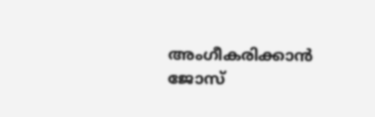അംഗീകരിക്കാൻ ജോസ്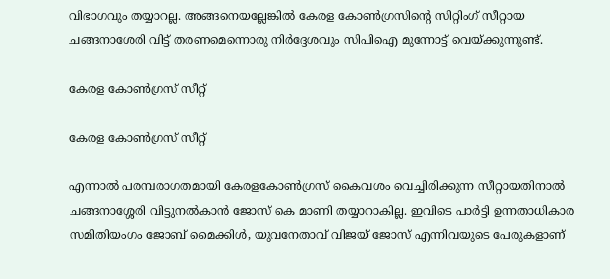വിഭാഗവും തയ്യാറല്ല. അങ്ങനെയല്ലേങ്കിൽ കേരള കോൺഗ്രസിന്റെ സിറ്റിംഗ് സീറ്റായ ചങ്ങനാശേരി വിട്ട് തരണമെന്നൊരു നിർദ്ദേശവും സിപിഐ മുന്നോട്ട് വെയ്ക്കുന്നുണ്ട്.

കേരള കോൺഗ്രസ് സീറ്റ്

കേരള കോൺഗ്രസ് സീറ്റ്

എന്നാൽ പരമ്പരാഗതമായി കേരളകോൺഗ്രസ് കൈവശം വെച്ചിരിക്കുന്ന സീറ്റായതിനാൽ ചങ്ങനാശ്ശേരി വിട്ടുനൽകാൻ ജോസ് കെ മാണി തയ്യാറാകില്ല. ഇവിടെ പാർട്ടി ഉന്നതാധികാര സമിതിയംഗം ജോബ് മൈക്കിൾ, യുവനേതാവ് വിജയ് ജോസ് എന്നിവയുടെ പേരുകളാണ്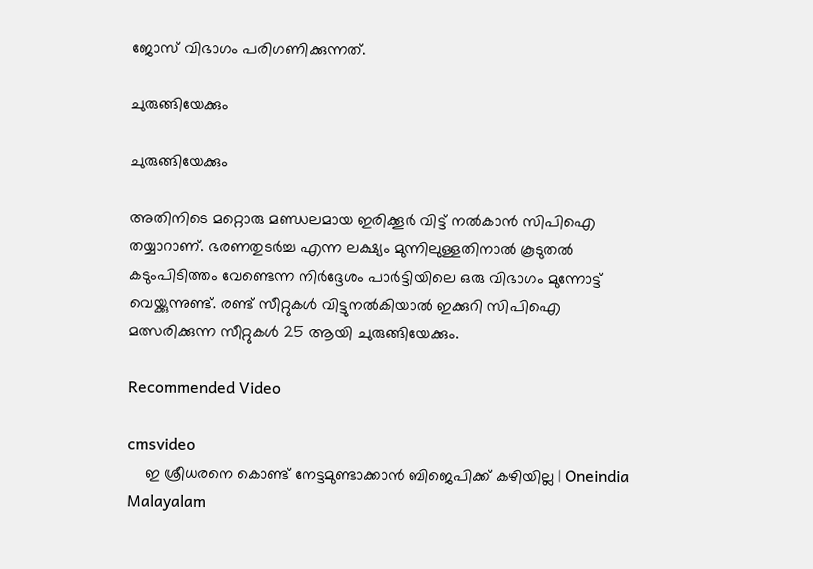ജോസ് വിഭാഗം പരിഗണിക്കുന്നത്.

ചുരുങ്ങിയേക്കും

ചുരുങ്ങിയേക്കും

അതിനിടെ മറ്റൊരു മണ്ഡലമായ ഇരിക്കൂർ വിട്ട് നൽകാൻ സിപിഐ തയ്യാറാണ്. ഭരണതുടർച്ച എന്ന ലക്ഷ്യം മുന്നിലുള്ളതിനാൽ കൂടുതൽ കടുംപിടിത്തം വേണ്ടെന്ന നിർദ്ദേശം പാർട്ടിയിലെ ഒരു വിഭാഗം മുന്നോട്ട് വെയ്ക്കുന്നുണ്ട്. രണ്ട് സീറ്റുകൾ വിട്ടുനൽകിയാൽ ഇക്കുറി സിപിഐ മത്സരിക്കുന്ന സീറ്റുകൾ 25 ആയി ചുരുങ്ങിയേക്കും.

Recommended Video

cmsvideo
    ഇ ശ്രീധരനെ കൊണ്ട് നേട്ടമുണ്ടാക്കാന്‍ ബിജെപിക്ക് കഴിയില്ല | Oneindia Malayalam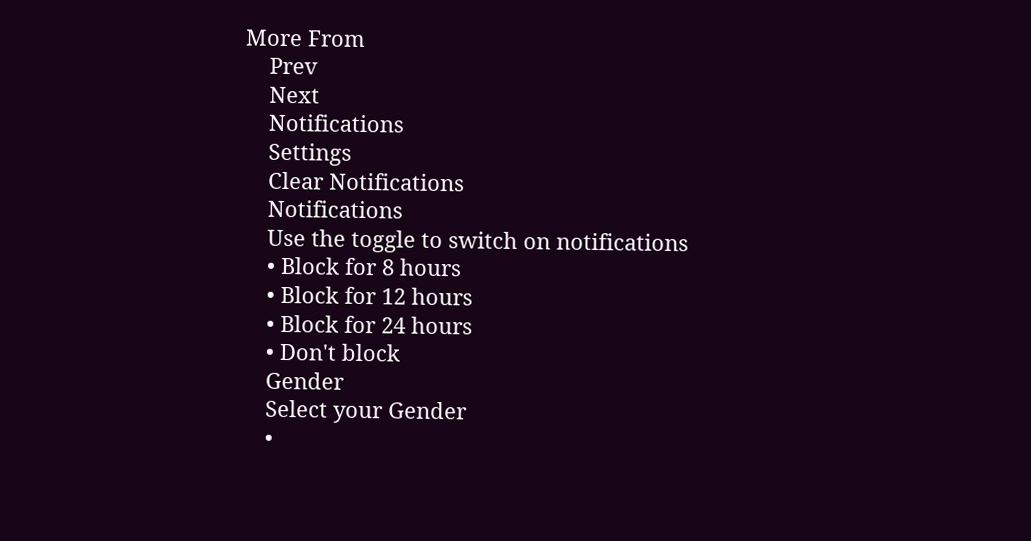More From
    Prev
    Next
    Notifications
    Settings
    Clear Notifications
    Notifications
    Use the toggle to switch on notifications
    • Block for 8 hours
    • Block for 12 hours
    • Block for 24 hours
    • Don't block
    Gender
    Select your Gender
    •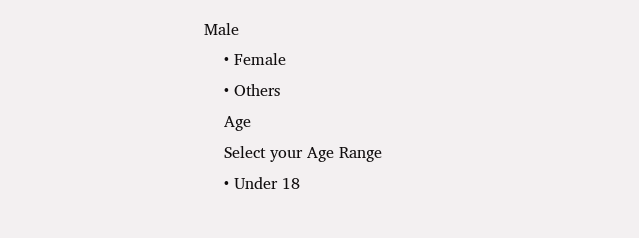Male
    • Female
    • Others
    Age
    Select your Age Range
    • Under 18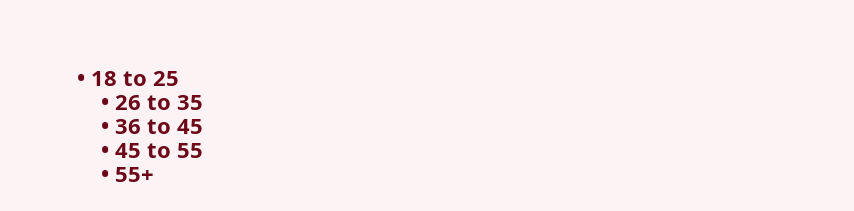• 18 to 25
    • 26 to 35
    • 36 to 45
    • 45 to 55
    • 55+